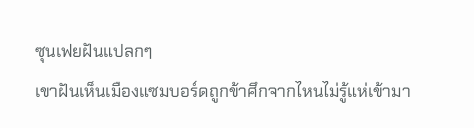ซุนเฟยฝันแปลกๆ
เขาฝันเห็นเมืองแซมบอร์ดถูกข้าศึกจากไหนไม่รู้แห่เข้ามา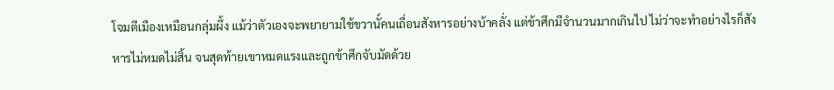โจมตีเมืองเหมือนกลุ่มผึ้ง แม้ว่าตัวเองจะพยายามใช้ขวานั์คนเถื่อนสังหารอย่างบ้าคลั่ง แต่ข้าศึกมีจำนวนมากเกินไป ไม่ว่าจะทำอย่างไรก็สังหารไม่หมดไม่สิ้น จนสุดท้ายเขาหมดแรงและถูกข้าศึกจับมัดด้วย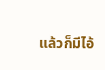แล้วก็มีไอ้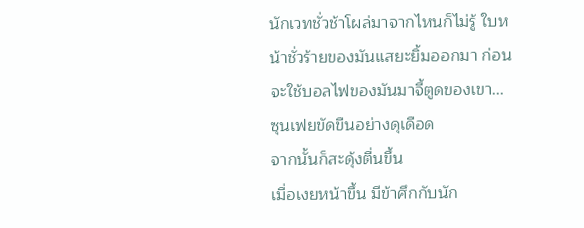นักเวทชั่วช้าโผล่มาจากไหนก็ไม่รู้ ใบหน้าชั่วร้ายของมันแสยะยิ้มออกมา ก่อนจะใช้บอลไฟของมันมาจี้ตูดของเขา...
ซุนเฟยขัดขืนอย่างดุเดือด
จากนั้นก็สะดุ้งตื่นขึ้น
เมื่อเงยหน้าขึ้น มีข้าศึกกับนัก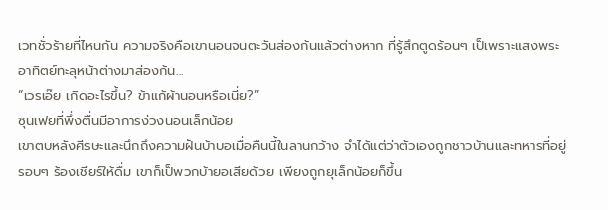เวทชั่วร้ายที่ไหนกัน ความจริงคือเขานอนจนตะวันส่องก้นแล้วต่างหาก ที่รู้สึกตูดร้อนๆ เป็เพราะแสงพระอาทิตย์ทะลุหน้าต่างมาส่องก้น...
“เวรเอ๊ย เกิดอะไรขึ้น? ข้าแก้ผ้านอนหรือเนี่ย?”
ซุนเฟยที่พึ่งตื่นมีอาการง่วงนอนเล็กน้อย
เขาตบหลังศีรษะและนึกถึงความฝันบ้าบอเมื่อคืนนี้ในลานกว้าง จำได้แต่ว่าตัวเองถูกชาวบ้านและทหารที่อยู่รอบๆ ร้องเชียร์ให้ดื่ม เขาก็เป็พวกบ้ายอเสียด้วย เพียงถูกยุเล็กน้อยก็ขึ้น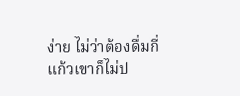ง่าย ไม่ว่าต้องดื่มกี่แก้วเขาก็ไม่ป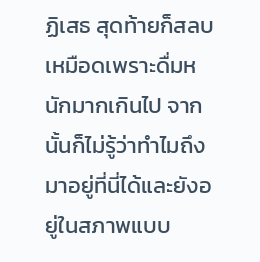ฏิเสธ สุดท้ายก็สลบเหมือดเพราะดื่มหนักมากเกินไป จากนั้นก็ไม่รู้ว่าทำไมถึงมาอยู่ที่นี่ได้และยังอยู่ในสภาพแบบ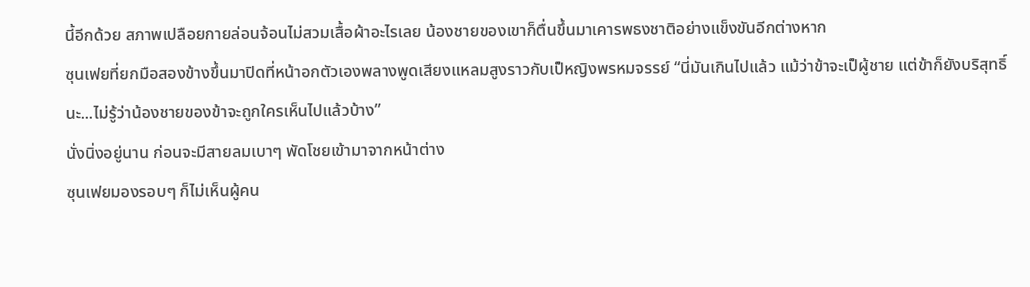นี้อีกด้วย สภาพเปลือยกายล่อนจ้อนไม่สวมเสื้อผ้าอะไรเลย น้องชายของเขาก็ตื่นขึ้นมาเคารพธงชาติอย่างแข็งขันอีกต่างหาก
ซุนเฟยที่ยกมือสองข้างขึ้นมาปิดที่หน้าอกตัวเองพลางพูดเสียงแหลมสูงราวกับเป็หญิงพรหมจรรย์ “นี่มันเกินไปแล้ว แม้ว่าข้าจะเป็ผู้ชาย แต่ข้าก็ยังบริสุทธิ์นะ...ไม่รู้ว่าน้องชายของข้าจะถูกใครเห็นไปแล้วบ้าง”
นั่งนิ่งอยู่นาน ก่อนจะมีสายลมเบาๆ พัดโชยเข้ามาจากหน้าต่าง
ซุนเฟยมองรอบๆ ก็ไม่เห็นผู้คน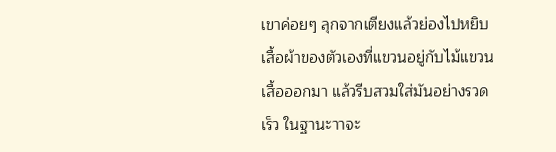เขาค่อยๆ ลุกจากเตียงแล้วย่องไปหยิบเสื้อผ้าของตัวเองที่แขวนอยู่กับไม้แขวนเสื้อออกมา แล้วรีบสวมใส่มันอย่างรวดเร็ว ในฐานะาาจะ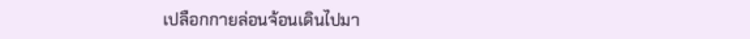เปลือกกายล่อนจ้อนเดินไปมา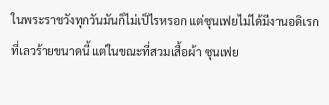ในพระราชวังทุกวันมันก็ไม่เป็ไรหรอก แต่ซุนเฟยไม่ได้มีงานอดิเรกที่เลวร้ายขนาดนี้ แต่ในขณะที่สวมเสื้อผ้า ซุนเฟย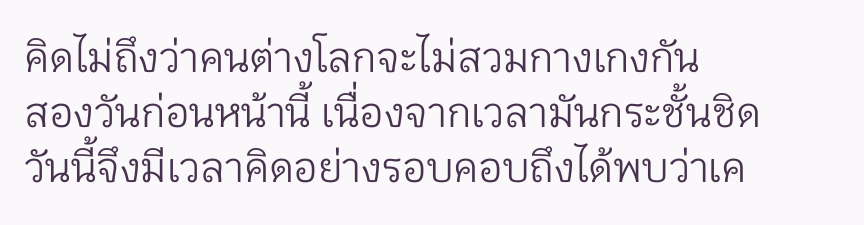คิดไม่ถึงว่าคนต่างโลกจะไม่สวมกางเกงกัน
สองวันก่อนหน้านี้ เนื่องจากเวลามันกระชั้นชิด วันนี้จึงมีเวลาคิดอย่างรอบคอบถึงได้พบว่าเค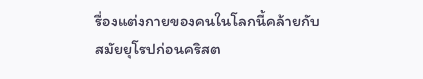รื่องแต่งกายของคนในโลกนี้คล้ายกับสมัยยุโรปก่อนคริสต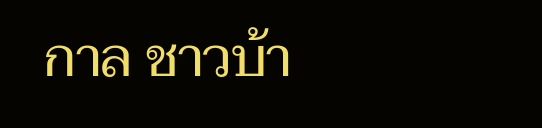กาล ชาวบ้า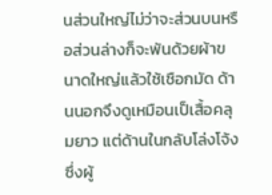นส่วนใหญ่ไม่ว่าจะส่วนบนหรือส่วนล่างก็จะพันด้วยผ้าขนาดใหญ่แล้วใช้เชือกมัด ด้านนอกจึงดูเหมือนเป็เสื้อคลุมยาว แต่ด้านในกลับโล่งโจ้ง ซึ่งผู้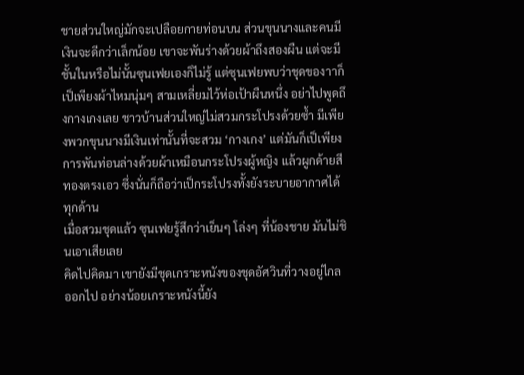ชายส่วนใหญ่มักจะเปลือยกายท่อนบน ส่วนขุนนางและคนมีเงินจะดีกว่าเล็กน้อย เขาจะพันร่างด้วยผ้าถึงสองผืน แต่จะมีชั้นในหรือไม่นั้นซุนเฟยเองก็ไม่รู้ แต่ซุนเฟยพบว่าชุดของาาก็เป็เพียงผ้าไหมนุ่มๆ สามเหลี่ยมไว้ห่อเป้าผืนหนึ่ง อย่าไปพูดถึงกางเกงเลย ชาวบ้านส่วนใหญ่ไม่สวมกระโปรงด้วยซ้ำ มีเพียงพวกขุนนางมีเงินเท่านั้นที่จะสวม ‘กางเกง’ แต่มันก็เป็เพียงการพันท่อนล่างด้วยผ้าเหมือนกระโปรงผู้หญิง แล้วผูกด้ายสีทองตรงเอว ซึ่งนั่นก็ถือว่าเป็กระโปรงทั้งยังระบายอากาศได้ทุกด้าน
เมื่อสวมชุดแล้ว ซุนเฟยรู้สึกว่าเย็นๆ โล่งๆ ที่น้องชาย มันไม่ชินเอาเสียเลย
คิดไปคิดมา เขายังมีชุดเกราะหนังของชุดอัศวินที่วางอยู่ไกลออกไป อย่างน้อยเกราะหนังนี้ยัง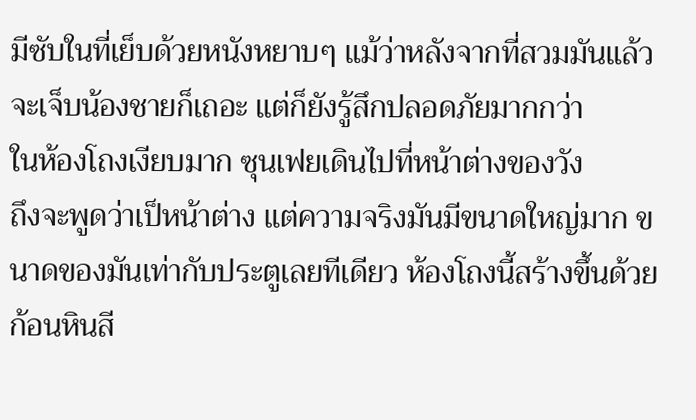มีซับในที่เย็บด้วยหนังหยาบๆ แม้ว่าหลังจากที่สวมมันแล้วจะเจ็บน้องชายก็เถอะ แต่ก็ยังรู้สึกปลอดภัยมากกว่า
ในห้องโถงเงียบมาก ซุนเฟยเดินไปที่หน้าต่างของวัง
ถึงจะพูดว่าเป็หน้าต่าง แต่ความจริงมันมีขนาดใหญ่มาก ขนาดของมันเท่ากับประตูเลยทีเดียว ห้องโถงนี้สร้างขึ้นด้วยก้อนหินสี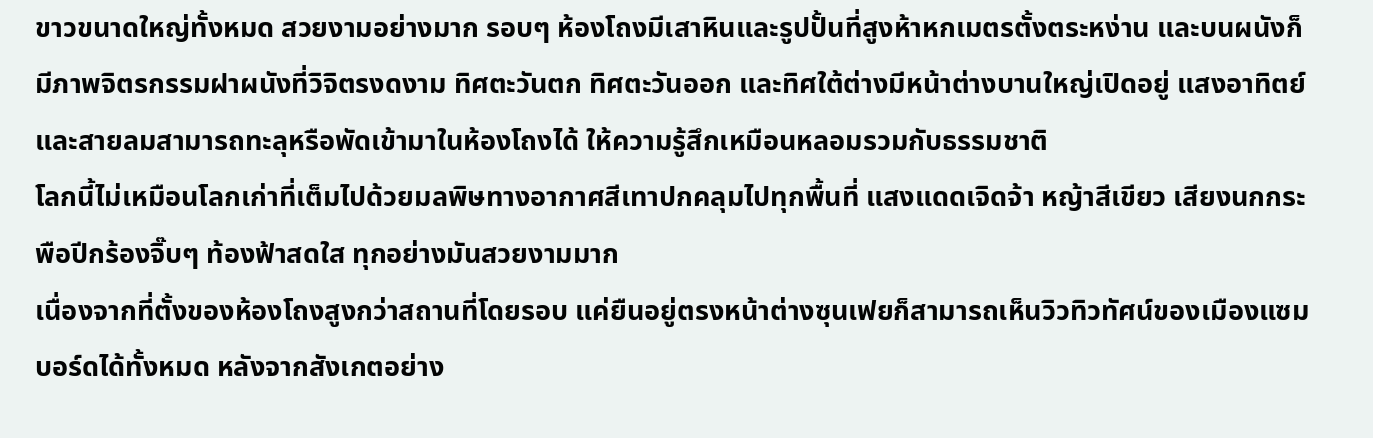ขาวขนาดใหญ่ทั้งหมด สวยงามอย่างมาก รอบๆ ห้องโถงมีเสาหินและรูปปั้นที่สูงห้าหกเมตรตั้งตระหง่าน และบนผนังก็มีภาพจิตรกรรมฝาผนังที่วิจิตรงดงาม ทิศตะวันตก ทิศตะวันออก และทิศใต้ต่างมีหน้าต่างบานใหญ่เปิดอยู่ แสงอาทิตย์และสายลมสามารถทะลุหรือพัดเข้ามาในห้องโถงได้ ให้ความรู้สึกเหมือนหลอมรวมกับธรรมชาติ
โลกนี้ไม่เหมือนโลกเก่าที่เต็มไปด้วยมลพิษทางอากาศสีเทาปกคลุมไปทุกพื้นที่ แสงแดดเจิดจ้า หญ้าสีเขียว เสียงนกกระพือปีกร้องจิ๊บๆ ท้องฟ้าสดใส ทุกอย่างมันสวยงามมาก
เนื่องจากที่ตั้งของห้องโถงสูงกว่าสถานที่โดยรอบ แค่ยืนอยู่ตรงหน้าต่างซุนเฟยก็สามารถเห็นวิวทิวทัศน์ของเมืองแซมบอร์ดได้ทั้งหมด หลังจากสังเกตอย่าง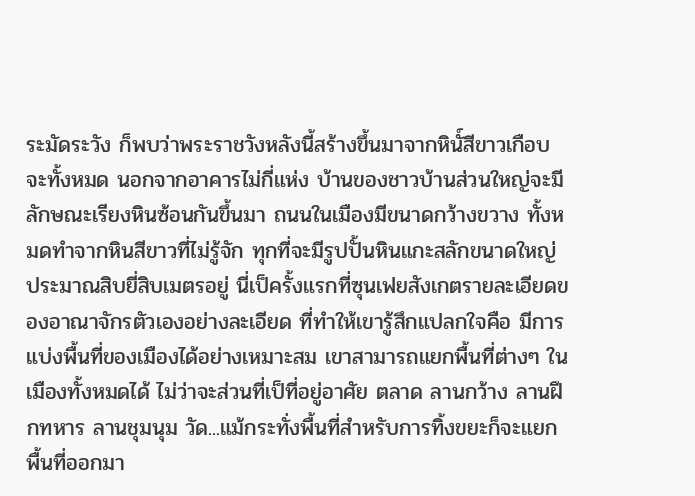ระมัดระวัง ก็พบว่าพระราชวังหลังนี้สร้างขึ้นมาจากหินั์สีขาวเกือบจะทั้งหมด นอกจากอาคารไม่กี่แห่ง บ้านของชาวบ้านส่วนใหญ่จะมีลักษณะเรียงหินซ้อนกันขึ้นมา ถนนในเมืองมีขนาดกว้างขวาง ทั้งหมดทำจากหินสีขาวที่ไม่รู้จัก ทุกที่จะมีรูปปั้นหินแกะสลักขนาดใหญ่ประมาณสิบยี่สิบเมตรอยู่ นี่เป็ครั้งแรกที่ซุนเฟยสังเกตรายละเอียดของอาณาจักรตัวเองอย่างละเอียด ที่ทำให้เขารู้สึกแปลกใจคือ มีการแบ่งพื้นที่ของเมืองได้อย่างเหมาะสม เขาสามารถแยกพื้นที่ต่างๆ ในเมืองทั้งหมดได้ ไม่ว่าจะส่วนที่เป็ที่อยู่อาศัย ตลาด ลานกว้าง ลานฝึกทหาร ลานชุมนุม วัด...แม้กระทั่งพื้นที่สำหรับการทิ้งขยะก็จะแยกพื้นที่ออกมา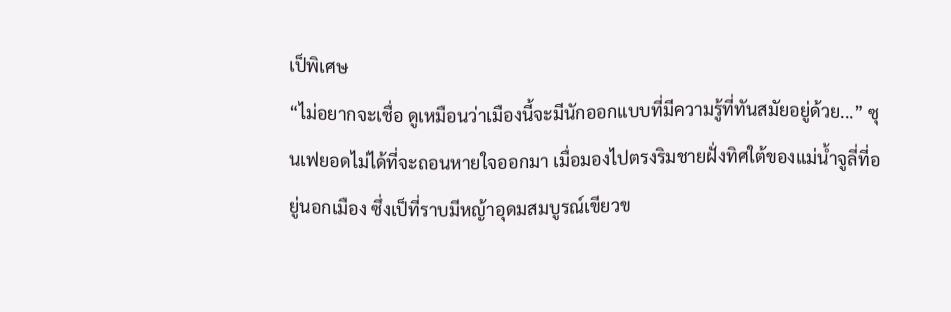เป็พิเศษ
“ไม่อยากจะเชื่อ ดูเหมือนว่าเมืองนี้จะมีนักออกแบบที่มีความรู้ที่ทันสมัยอยู่ด้วย...” ซุนเฟยอดไม่ได้ที่จะถอนหายใจออกมา เมื่อมองไปตรงริมชายฝั่งทิศใต้ของแม่น้ำจูลี่ที่อยู่นอกเมือง ซึ่งเป็ที่ราบมีหญ้าอุดมสมบูรณ์เขียวข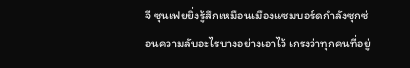จี ซุนเฟยยิ่งรู้สึกเหมือนเมืองแซมบอร์ดกำลังซุกซ่อนความลับอะไรบางอย่างเอาไว้ เกรงว่าทุกคนที่อยู่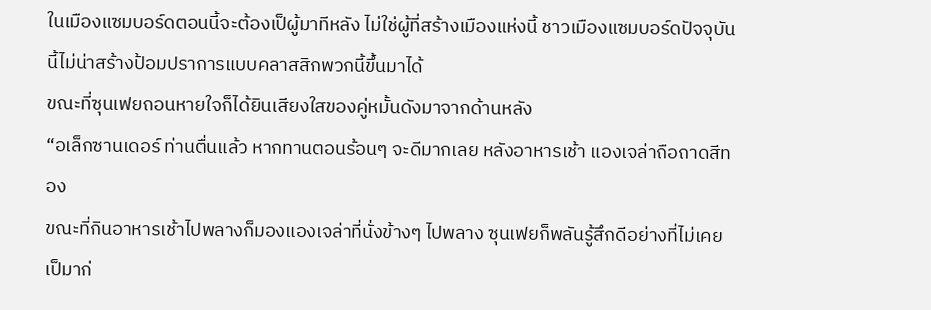ในเมืองแซมบอร์ดตอนนี้จะต้องเป็ผู้มาทีหลัง ไม่ใช่ผู้ที่สร้างเมืองแห่งนี้ ชาวเมืองแซมบอร์ดปัจจุบันนี้ไม่น่าสร้างป้อมปราการแบบคลาสสิกพวกนี้ขึ้นมาได้
ขณะที่ซุนเฟยถอนหายใจก็ได้ยินเสียงใสของคู่หมั้นดังมาจากด้านหลัง
“อเล็กซานเดอร์ ท่านตื่นแล้ว หากทานตอนร้อนๆ จะดีมากเลย หลังอาหารเช้า แองเจล่าถือถาดสีทอง
ขณะที่กินอาหารเช้าไปพลางก็มองแองเจล่าที่นั่งข้างๆ ไปพลาง ซุนเฟยก็พลันรู้สึกดีอย่างที่ไม่เคยเป็มาก่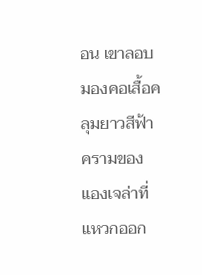อน เขาลอบมองคอเสื้อคลุมยาวสีฟ้าครามของแองเจล่าที่แหวกออก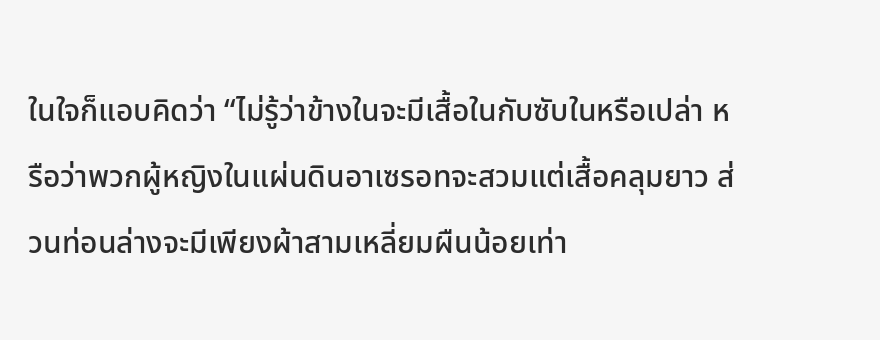ในใจก็แอบคิดว่า “ไม่รู้ว่าข้างในจะมีเสื้อในกับซับในหรือเปล่า หรือว่าพวกผู้หญิงในแผ่นดินอาเซรอทจะสวมแต่เสื้อคลุมยาว ส่วนท่อนล่างจะมีเพียงผ้าสามเหลี่ยมผืนน้อยเท่า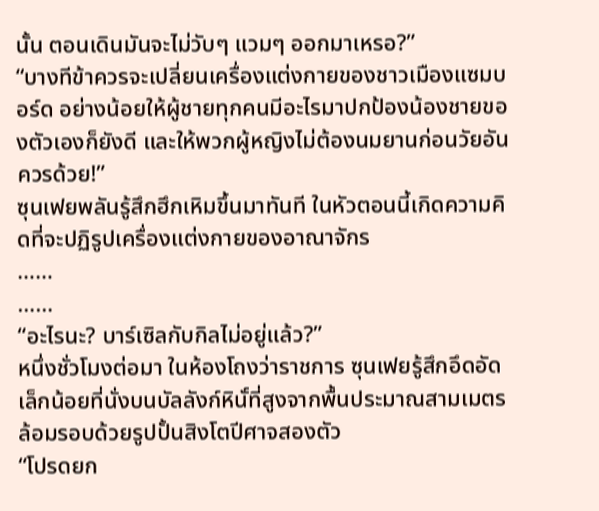นั้น ตอนเดินมันจะไม่วับๆ แวมๆ ออกมาเหรอ?”
“บางทีข้าควรจะเปลี่ยนเครื่องแต่งกายของชาวเมืองแซมบอร์ด อย่างน้อยให้ผู้ชายทุกคนมีอะไรมาปกป้องน้องชายของตัวเองก็ยังดี และให้พวกผู้หญิงไม่ต้องนมยานก่อนวัยอันควรด้วย!”
ซุนเฟยพลันรู้สึกฮึกเหิมขึ้นมาทันที ในหัวตอนนี้เกิดความคิดที่จะปฏิรูปเครื่องแต่งกายของอาณาจักร
……
……
“อะไรนะ? บาร์เซิลกับกิลไม่อยู่แล้ว?”
หนึ่งชั่วโมงต่อมา ในห้องโถงว่าราชการ ซุนเฟยรู้สึกอึดอัดเล็กน้อยที่นั่งบนบัลลังก์หินั์ที่สูงจากพื้นประมาณสามเมตร ล้อมรอบด้วยรูปปั้นสิงโตปีศาจสองตัว
“โปรดยก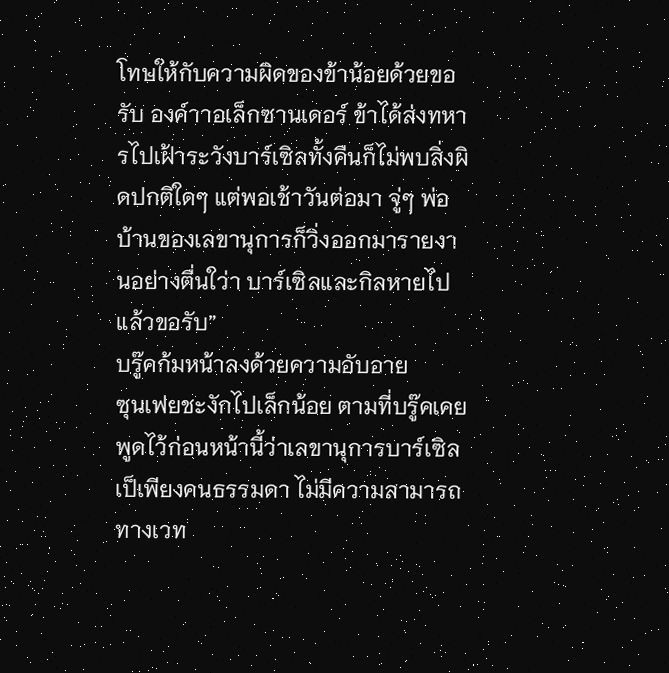โทษให้กับความผิดของข้าน้อยด้วยขอรับ องค์าาอเล็กซานเดอร์ ข้าได้ส่งทหารไปเฝ้าระวังบาร์เซิลทั้งคืนก็ไม่พบสิ่งผิดปกติใดๆ แต่พอเช้าวันต่อมา จู่ๆ พ่อบ้านของเลขานุการก็วิ่งออกมารายงานอย่างตื่นใว่า บาร์เซิลและกิลหายไปแล้วขอรับ”
บรู๊คก้มหน้าลงด้วยความอับอาย
ซุนเฟยชะงักไปเล็กน้อย ตามที่บรู๊คเคยพูดไว้ก่อนหน้านี้ว่าเลขานุการบาร์เซิลเป็เพียงคนธรรมดา ไม่มีความสามารถทางเวท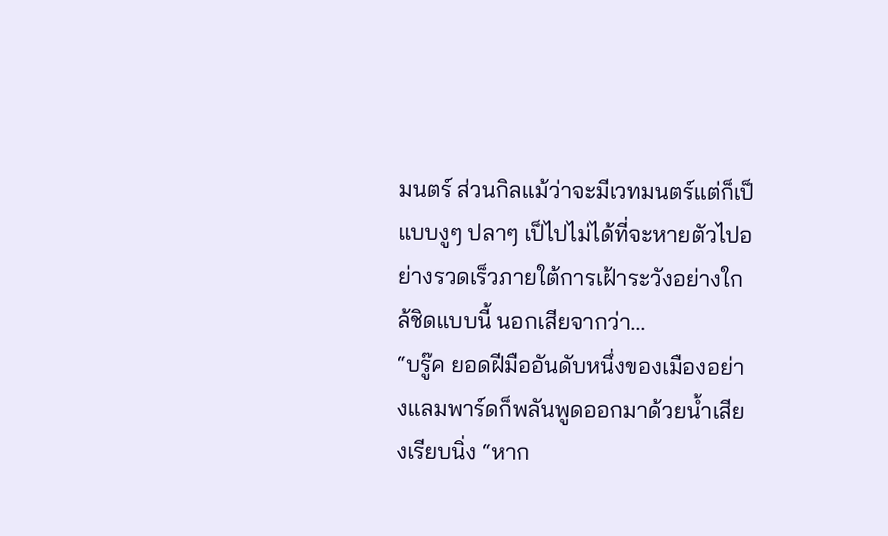มนตร์ ส่วนกิลแม้ว่าจะมีเวทมนตร์แต่ก็เป็แบบงูๆ ปลาๆ เป็ไปไม่ได้ที่จะหายตัวไปอย่างรวดเร็วภายใต้การเฝ้าระวังอย่างใกล้ชิดแบบนี้ นอกเสียจากว่า...
“บรู๊ค ยอดฝีมืออันดับหนึ่งของเมืองอย่างแลมพาร์ดก็พลันพูดออกมาด้วยน้ำเสียงเรียบนิ่ง “หาก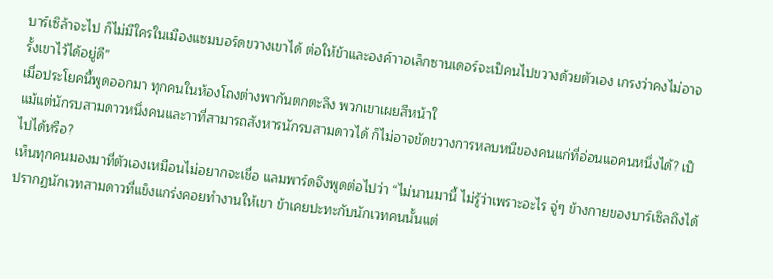บาร์เซิล้าจะไป ก็ไม่มีใครในเมืองแซมบอร์ดขวางเขาได้ ต่อให้ข้าและองค์าาอเล็กซานเดอร์จะเป็คนไปขวางด้วยตัวเอง เกรงว่าคงไม่อาจรั้งเขาไว้ได้อยู่ดี”
เมื่อประโยคนี้พูดออกมา ทุกคนในห้องโถงต่างพากันตกตะลึง พวกเขาเผยสีหน้าใ
แม้แต่นักรบสามดาวหนึ่งคนและาาที่สามารถสังหารนักรบสามดาวได้ ก็ไม่อาจขัดขวางการหลบหนีของคนแก่ที่อ่อนแอคนหนึ่งได้? เป็ไปได้หรือ?
เห็นทุกคนมองมาที่ตัวเองเหมือนไม่อยากจะเชื่อ แลมพาร์ดจึงพูดต่อไปว่า “ไม่นานมานี้ ไม่รู้ว่าเพราะอะไร จู่ๆ ข้างกายของบาร์เซิลถึงได้ปรากฏนักเวทสามดาวที่แข็งแกร่งคอยทำงานให้เขา ข้าเคยปะทะกับนักเวทคนนั้นแต่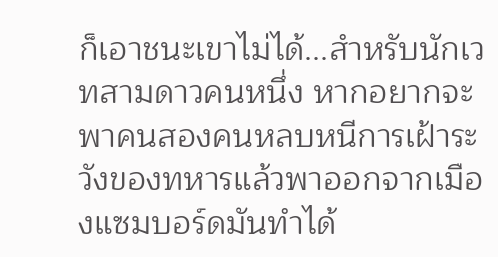ก็เอาชนะเขาไม่ได้...สำหรับนักเวทสามดาวคนหนึ่ง หากอยากจะพาคนสองคนหลบหนีการเฝ้าระวังของทหารแล้วพาออกจากเมืองแซมบอร์ดมันทำได้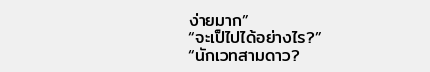ง่ายมาก”
“จะเป็ไปได้อย่างไร?”
“นักเวทสามดาว?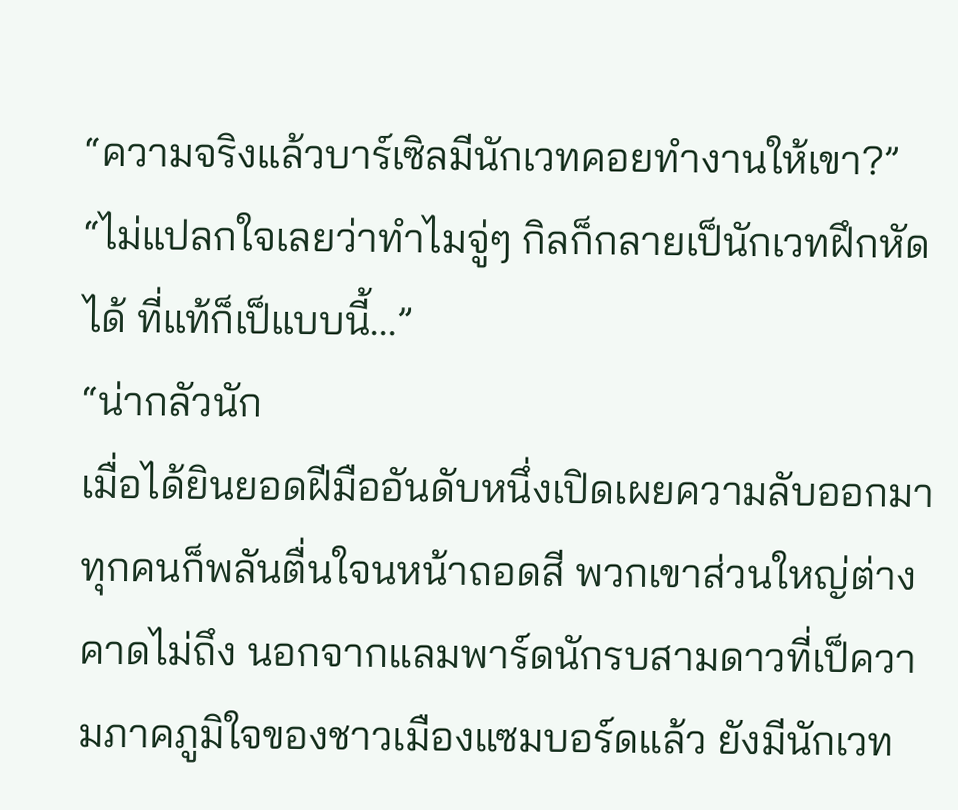“ความจริงแล้วบาร์เซิลมีนักเวทคอยทำงานให้เขา?”
“ไม่แปลกใจเลยว่าทำไมจู่ๆ กิลก็กลายเป็นักเวทฝึกหัดได้ ที่แท้ก็เป็แบบนี้...”
“น่ากลัวนัก
เมื่อได้ยินยอดฝีมืออันดับหนึ่งเปิดเผยความลับออกมา ทุกคนก็พลันตื่นใจนหน้าถอดสี พวกเขาส่วนใหญ่ต่างคาดไม่ถึง นอกจากแลมพาร์ดนักรบสามดาวที่เป็ความภาคภูมิใจของชาวเมืองแซมบอร์ดแล้ว ยังมีนักเวท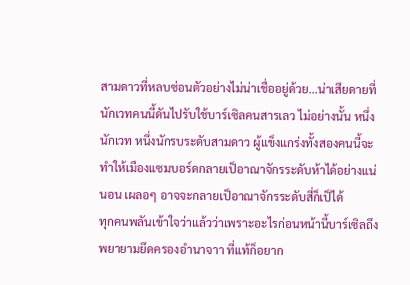สามดาวที่หลบซ่อนตัวอย่างไม่น่าเชื่ออยู่ด้วย...น่าเสียดายที่นักเวทคนนี้ดันไปรับใช้บาร์เซิลคนสารเลว ไม่อย่างนั้น หนึ่งนักเวท หนึ่งนักรบระดับสามดาว ผู้แข็งแกร่งทั้งสองคนนี้จะทำให้เมืองแซมบอร์ดกลายเป็อาณาจักรระดับห้าได้อย่างแน่นอน เผลอๆ อาจจะกลายเป็อาณาจักรระดับสี่ก็เป็ได้
ทุกคนพลันเข้าใจว่าแล้วว่าเพราะอะไรก่อนหน้านี้บาร์เซิลถึงพยายามยึดครองอำนาจาา ที่แท้ก็อยาก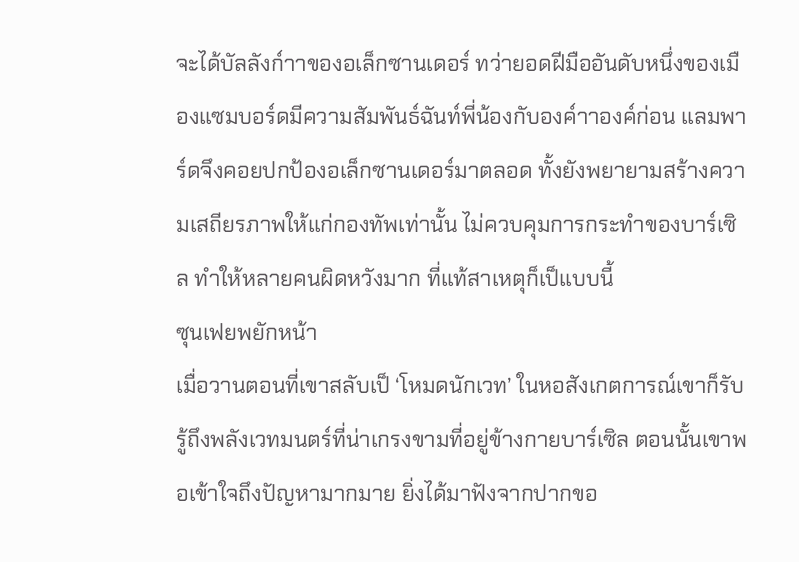จะได้บัลลังก์าาของอเล็กซานเดอร์ ทว่ายอดฝีมืออันดับหนึ่งของเมืองแซมบอร์ดมีความสัมพันธ์ฉันท์พี่น้องกับองค์าาองค์ก่อน แลมพาร์ดจึงคอยปกป้องอเล็กซานเดอร์มาตลอด ทั้งยังพยายามสร้างความเสถียรภาพให้แก่กองทัพเท่านั้น ไม่ควบคุมการกระทำของบาร์เซิล ทำให้หลายคนผิดหวังมาก ที่แท้สาเหตุก็เป็แบบนี้
ซุนเฟยพยักหน้า
เมื่อวานตอนที่เขาสลับเป็ ‘โหมดนักเวท’ ในหอสังเกตการณ์เขาก็รับรู้ถึงพลังเวทมนตร์ที่น่าเกรงขามที่อยู่ข้างกายบาร์เซิล ตอนนั้นเขาพอเข้าใจถึงปัญหามากมาย ยิ่งได้มาฟังจากปากขอ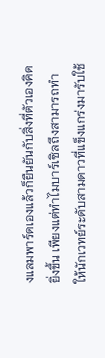งแลมพาร์ดเองแล้วก็ยืนยันกับสิ่งที่ตัวเองคิดยิ่งขึ้น เพียงแต่ทำไมบาร์เซิลถึงสามารถทำให้นักเวทย์ระดับสามดาวที่แข็งแกร่งมารับใช้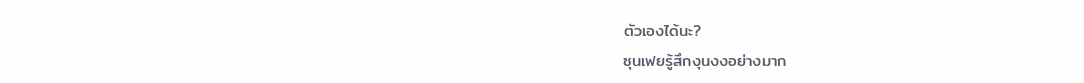ตัวเองได้นะ?
ซุนเฟยรู้สึกงุนงงอย่างมาก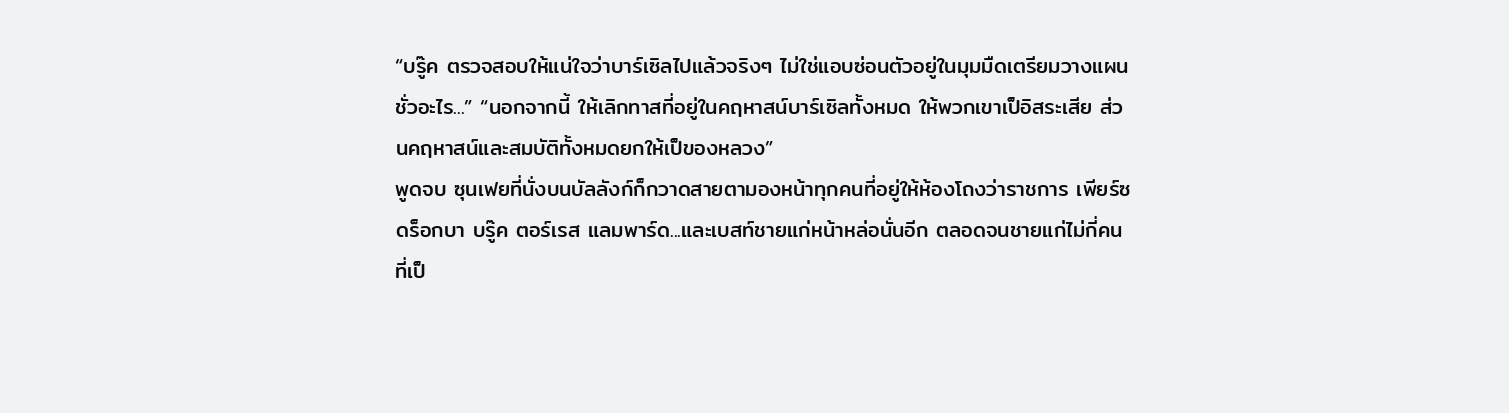“บรู๊ค ตรวจสอบให้แน่ใจว่าบาร์เซิลไปแล้วจริงๆ ไม่ใช่แอบซ่อนตัวอยู่ในมุมมืดเตรียมวางแผนชั่วอะไร...” “นอกจากนี้ ให้เลิกทาสที่อยู่ในคฤหาสน์บาร์เซิลทั้งหมด ให้พวกเขาเป็อิสระเสีย ส่วนคฤหาสน์และสมบัติทั้งหมดยกให้เป็ของหลวง”
พูดจบ ซุนเฟยที่นั่งบนบัลลังก์ก็กวาดสายตามองหน้าทุกคนที่อยู่ให้ห้องโถงว่าราชการ เพียร์ซ ดร็อกบา บรู๊ค ตอร์เรส แลมพาร์ด...และเบสท์ชายแก่หน้าหล่อนั่นอีก ตลอดจนชายแก่ไม่กี่คนที่เป็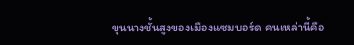ขุนนางชั้นสูงของเมืองแซมบอร์ด คนเหล่านี้คือ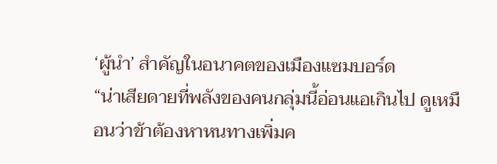‘ผู้นำ’ สำคัญในอนาคตของเมืองแซมบอร์ด
“น่าเสียดายที่พลังของคนกลุ่มนี้อ่อนแอเกินไป ดูเหมือนว่าข้าต้องหาหนทางเพิ่มค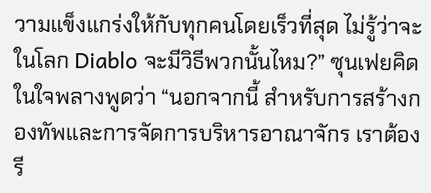วามแข็งแกร่งให้กับทุกคนโดยเร็วที่สุด ไม่รู้ว่าจะในโลก Diablo จะมีวิธีพวกนั้นไหม?” ซุนเฟยคิดในใจพลางพูดว่า “นอกจากนี้ สำหรับการสร้างกองทัพและการจัดการบริหารอาณาจักร เราต้องรี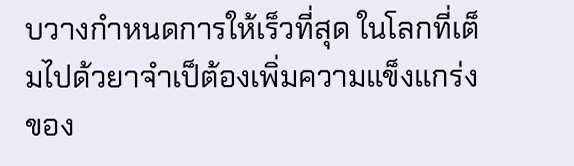บวางกำหนดการให้เร็วที่สุด ในโลกที่เต็มไปด้วยาจำเป็ต้องเพิ่มความแข็งแกร่งของ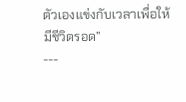ตัวเองแข่งกับเวลาเพื่อให้มีชีวิตรอด”
---